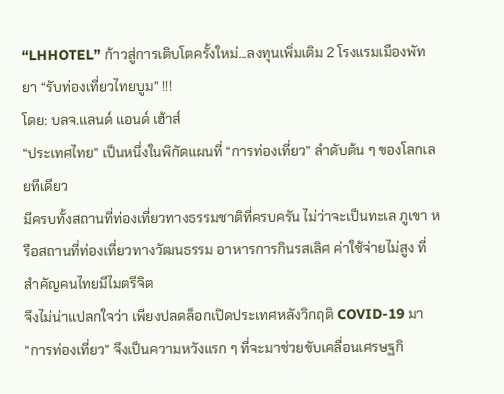“LHHOTEL” ก้าวสู่การเติบโตครั้งใหม่...ลงทุนเพิ่มเติม 2 โรงแรมเมืองพัทยา “รับท่องเที่ยวไทยบูม” !!!
โดย: บลจ.แลนด์ แอนด์ เฮ้าส์
“ประเทศไทย” เป็นหนึ่งในพิกัดแผนที่ “การท่องเที่ยว” ลำดับต้น ๆ ของโลกเลยทีเดียว
มีครบทั้งสถานที่ท่องเที่ยวทางธรรมชาติที่ครบครัน ไม่ว่าจะเป็นทะเล ภูเขา หรือสถานที่ท่องเที่ยวทางวัฒนธรรม อาหารการกินรสเลิศ ค่าใช้จ่ายไม่สูง ที่สำคัญคนไทยมีไมตรีจิต
จึงไม่น่าแปลกใจว่า เพียงปลดล็อกเปิดประเทศหลังวิกฤติ COVID-19 มา “การท่องเที่ยว” จึงเป็นความหวังแรก ๆ ที่จะมาช่วยขับเคลื่อนเศรษฐกิ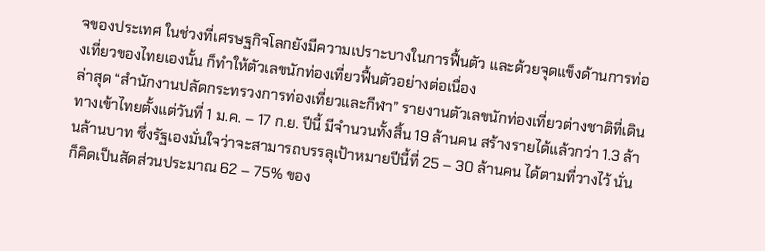จของประเทศ ในช่วงที่เศรษฐกิจโลกยังมีความเปราะบางในการฟื้นตัว และด้วยจุดแข็งด้านการท่องเที่ยวของไทยเองนั้น ก็ทำให้ตัวเลขนักท่องเที่ยวฟื้นตัวอย่างต่อเนื่อง
ล่าสุด “สำนักงานปลัดกระทรวงการท่องเที่ยวและกีฬา” รายงานตัวเลขนักท่องเที่ยวต่างชาติที่เดินทางเข้าไทยตั้งแต่วันที่ 1 ม.ค. – 17 ก.ย. ปีนี้ มีจำนวนทั้งสิ้น 19 ล้านคน สร้างรายได้แล้วกว่า 1.3 ล้านล้านบาท ซึ่งรัฐเองมั่นใจว่าจะสามารถบรรลุเป้าหมายปีนี้ที่ 25 – 30 ล้านคน ได้ตามที่วางไว้ นั่นก็คิดเป็นสัดส่วนประมาณ 62 – 75% ของ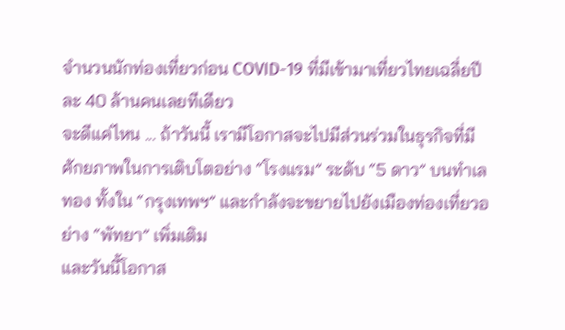จำนวนนักท่องเที่ยวก่อน COVID-19 ที่มีเข้ามาเที่ยวไทยเฉลี่ยปีละ 40 ล้านคนเลยทีเดียว
จะดีแค่ไหน ... ถ้าวันนี้ เรามีโอกาสจะไปมีส่วนร่วมในธุรกิจที่มีศักยภาพในการเติบโตอย่าง “โรงแรม” ระดับ “5 ดาว” บนทำเลทอง ทั้งใน “กรุงเทพฯ” และกำลังจะขยายไปยังเมืองท่องเที่ยวอย่าง “พัทยา” เพิ่มเติม
และวันนี้โอกาส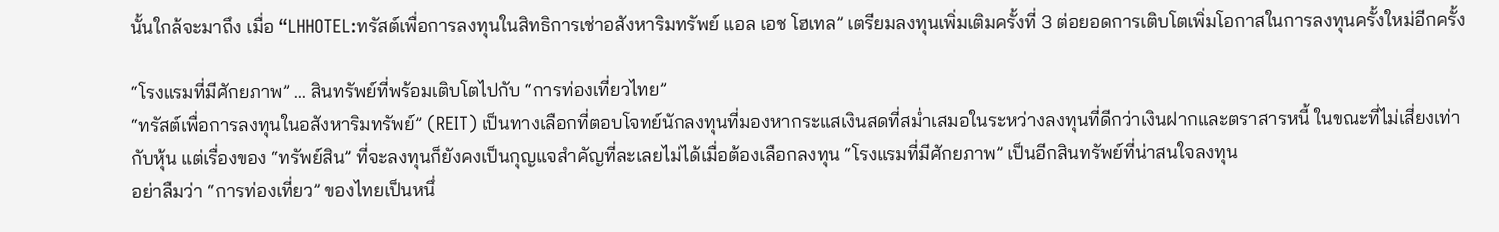นั้นใกล้จะมาถึง เมื่อ “LHHOTEL:ทรัสต์เพื่อการลงทุนในสิทธิการเช่าอสังหาริมทรัพย์ แอล เอช โฮเทล” เตรียมลงทุนเพิ่มเติมครั้งที่ 3 ต่อยอดการเติบโตเพิ่มโอกาสในการลงทุนครั้งใหม่อีกครั้ง

“โรงแรมที่มีศักยภาพ” ... สินทรัพย์ที่พร้อมเติบโตไปกับ “การท่องเที่ยวไทย”
“ทรัสต์เพื่อการลงทุนในอสังหาริมทรัพย์” (REIT) เป็นทางเลือกที่ตอบโจทย์นักลงทุนที่มองหากระแสเงินสดที่สม่ำเสมอในระหว่างลงทุนที่ดีกว่าเงินฝากและตราสารหนี้ ในขณะที่ไม่เสี่ยงเท่ากับหุ้น แต่เรื่องของ “ทรัพย์สิน” ที่จะลงทุนก็ยังคงเป็นกุญแจสำคัญที่ละเลยไม่ได้เมื่อต้องเลือกลงทุน “โรงแรมที่มีศักยภาพ” เป็นอีกสินทรัพย์ที่น่าสนใจลงทุน
อย่าลืมว่า “การท่องเที่ยว” ของไทยเป็นหนึ่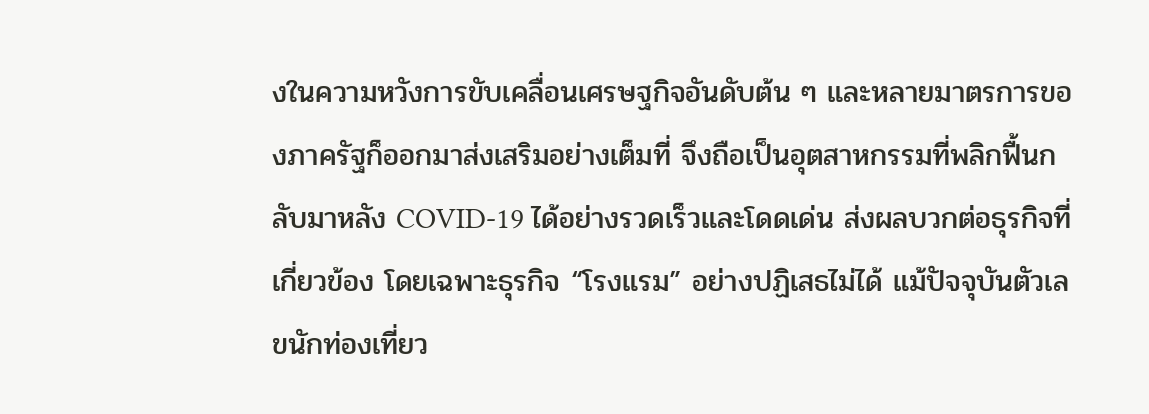งในความหวังการขับเคลื่อนเศรษฐกิจอันดับต้น ๆ และหลายมาตรการของภาครัฐก็ออกมาส่งเสริมอย่างเต็มที่ จึงถือเป็นอุตสาหกรรมที่พลิกฟื้นกลับมาหลัง COVID-19 ได้อย่างรวดเร็วและโดดเด่น ส่งผลบวกต่อธุรกิจที่เกี่ยวข้อง โดยเฉพาะธุรกิจ “โรงแรม” อย่างปฏิเสธไม่ได้ แม้ปัจจุบันตัวเลขนักท่องเที่ยว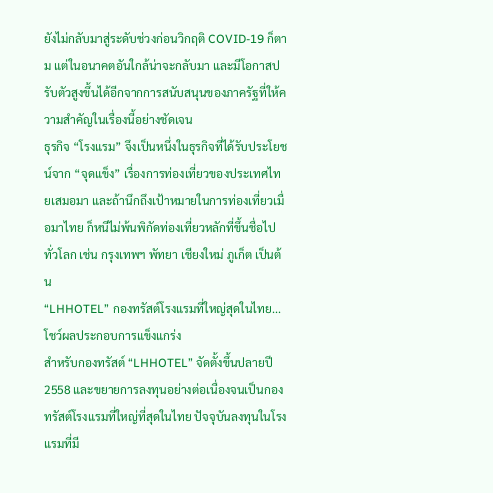ยังไม่กลับมาสู่ระดับช่วงก่อนวิกฤติ COVID-19 ก็ตาม แต่ในอนาคตอันใกล้น่าจะกลับมา และมีโอกาสปรับตัวสูงขึ้นได้อีกจากการสนับสนุนของภาครัฐที่ให้ความสำคัญในเรื่องนี้อย่างชัดเจน
ธุรกิจ “โรงแรม” จึงเป็นหนึ่งในธุรกิจที่ได้รับประโยชน์จาก “จุดแข็ง” เรื่องการท่องเที่ยวของประเทศไทยเสมอมา และถ้านึกถึงเป้าหมายในการท่องเที่ยวเมื่อมาไทย ก็หนีไม่พ้นพิกัดท่องเที่ยวหลักที่ขึ้นชื่อไปทั่วโลก เช่น กรุงเทพฯ พัทยา เชียงใหม่ ภูเก็ต เป็นต้น
“LHHOTEL” กองทรัสต์โรงแรมที่ใหญ่สุดในไทย...โชว์ผลประกอบการแข็งแกร่ง
สำหรับกองทรัสต์ “LHHOTEL” จัดตั้งขึ้นปลายปี 2558 และขยายการลงทุนอย่างต่อเนื่องจนเป็นกองทรัสต์โรงแรมที่ใหญ่ที่สุดในไทย ปัจจุบันลงทุนในโรงแรมที่มี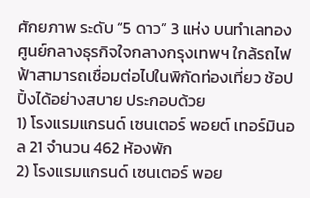ศักยภาพ ระดับ “5 ดาว” 3 แห่ง บนทำเลทองศูนย์กลางธุรกิจใจกลางกรุงเทพฯ ใกล้รถไฟฟ้าสามารถเชื่อมต่อไปในพิกัดท่องเที่ยว ช้อปปิ้งได้อย่างสบาย ประกอบด้วย
1) โรงแรมแกรนด์ เซนเตอร์ พอยต์ เทอร์มินอล 21 จำนวน 462 ห้องพัก
2) โรงแรมแกรนด์ เซนเตอร์ พอย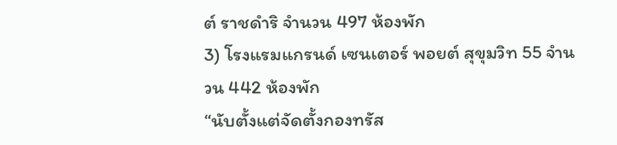ต์ ราชดำริ จำนวน 497 ห้องพัก
3) โรงแรมแกรนด์ เซนเตอร์ พอยต์ สุขุมวิท 55 จำนวน 442 ห้องพัก
“นับตั้งแต่จัดตั้งกองทรัส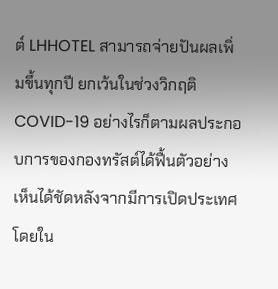ต์ LHHOTEL สามารถจ่ายปันผลเพิ่มขึ้นทุกปี ยกเว้นในช่วงวิกฤติ COVID-19 อย่างไรก็ตามผลประกอบการของกองทรัสต์ได้ฟื้นตัวอย่างเห็นได้ชัดหลังจากมีการเปิดประเทศ โดยใน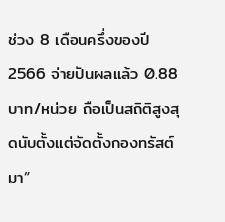ช่วง 8 เดือนครึ่งของปี 2566 จ่ายปันผลแล้ว 0.88 บาท/หน่วย ถือเป็นสถิติสูงสุดนับตั้งแต่จัดตั้งกองทรัสต์มา”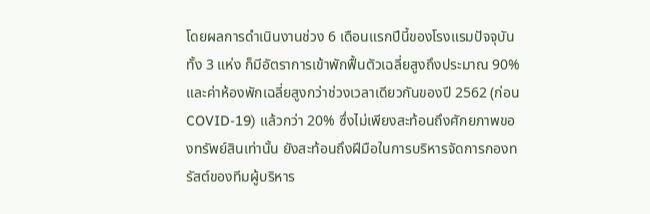โดยผลการดำเนินงานช่วง 6 เดือนแรกปีนี้ของโรงแรมปัจจุบันทั้ง 3 แห่ง ก็มีอัตราการเข้าพักฟื้นตัวเฉลี่ยสูงถึงประมาณ 90% และค่าห้องพักเฉลี่ยสูงกว่าช่วงเวลาเดียวกันของปี 2562 (ก่อน COVID-19) แล้วกว่า 20% ซึ่งไม่เพียงสะท้อนถึงศักยภาพของทรัพย์สินเท่านั้น ยังสะท้อนถึงฝีมือในการบริหารจัดการกองทรัสต์ของทีมผู้บริหาร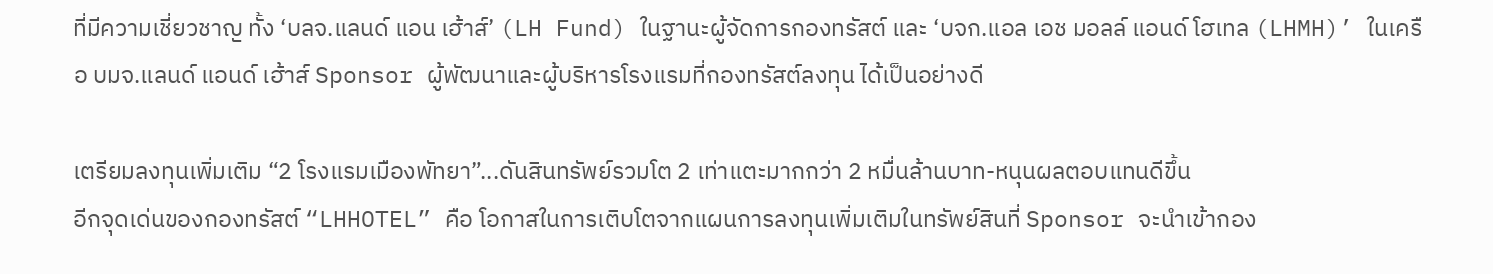ที่มีความเชี่ยวชาญ ทั้ง ‘บลจ.แลนด์ แอน เฮ้าส์’ (LH Fund) ในฐานะผู้จัดการกองทรัสต์ และ ‘บจก.แอล เอช มอลล์ แอนด์ โฮเทล (LHMH)’ ในเครือ บมจ.แลนด์ แอนด์ เฮ้าส์ Sponsor ผู้พัฒนาและผู้บริหารโรงแรมที่กองทรัสต์ลงทุน ได้เป็นอย่างดี

เตรียมลงทุนเพิ่มเติม “2 โรงแรมเมืองพัทยา”...ดันสินทรัพย์รวมโต 2 เท่าแตะมากกว่า 2 หมื่นล้านบาท-หนุนผลตอบแทนดีขึ้น
อีกจุดเด่นของกองทรัสต์ “LHHOTEL” คือ โอกาสในการเติบโตจากแผนการลงทุนเพิ่มเติมในทรัพย์สินที่ Sponsor จะนำเข้ากอง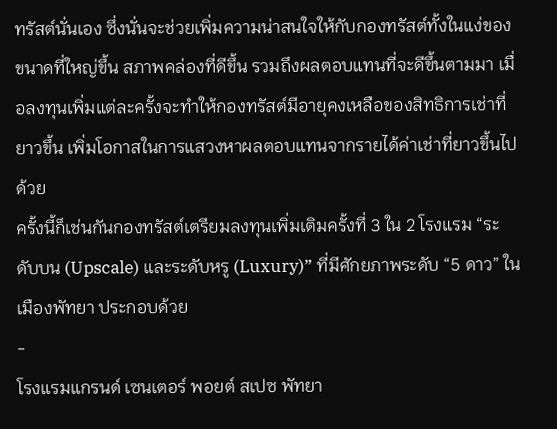ทรัสต์นั่นเอง ซึ่งนั่นจะช่วยเพิ่มความน่าสนใจให้กับกองทรัสต์ทั้งในแง่ของขนาดที่ใหญ่ขึ้น สภาพคล่องที่ดีขึ้น รวมถึงผลตอบแทนที่จะดีขึ้นตามมา เมื่อลงทุนเพิ่มแต่ละครั้งจะทำให้กองทรัสต์มีอายุคงเหลือของสิทธิการเช่าที่ยาวขึ้น เพิ่มโอกาสในการแสวงหาผลตอบแทนจากรายได้ค่าเช่าที่ยาวขึ้นไปด้วย
ครั้งนี้ก็เช่นกันกองทรัสต์เตรียมลงทุนเพิ่มเติมครั้งที่ 3 ใน 2 โรงแรม “ระดับบน (Upscale) และระดับหรู (Luxury)” ที่มีศักยภาพระดับ “5 ดาว” ในเมืองพัทยา ประกอบด้วย
-
โรงแรมแกรนด์ เซนเตอร์ พอยต์ สเปซ พัทยา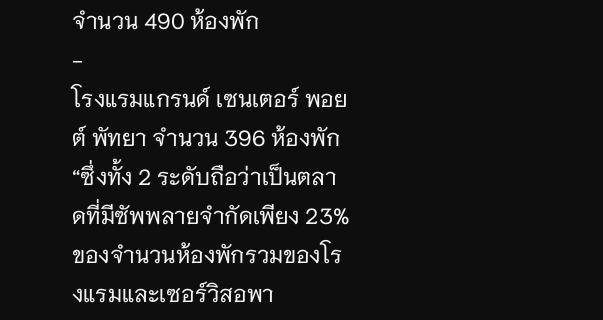จำนวน 490 ห้องพัก
-
โรงแรมแกรนด์ เซนเตอร์ พอยต์ พัทยา จำนวน 396 ห้องพัก
“ซึ่งทั้ง 2 ระดับถือว่าเป็นตลาดที่มีซัพพลายจำกัดเพียง 23% ของจำนวนห้องพักรวมของโรงแรมและเซอร์วิสอพา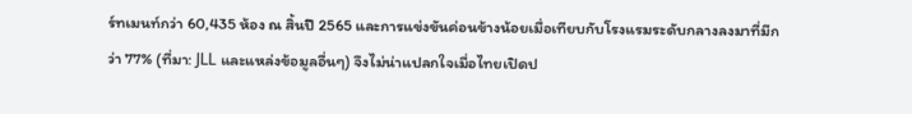ร์ทเมนท์กว่า 60,435 ห้อง ณ สิ้นปี 2565 และการแข่งขันค่อนข้างน้อยเมื่อเทียบกับโรงแรมระดับกลางลงมาที่มีกว่า 77% (ที่มา: JLL และแหล่งข้อมูลอื่นๆ) จึงไม่น่าแปลกใจเมื่อไทยเปิดป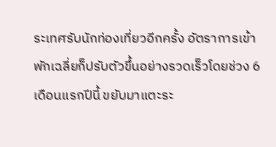ระเทศรับนักท่องเที่ยวอีกครั้ง อัตราการเข้าพักเฉลี่ยก็ปรับตัวขึ้นอย่างรวดเร็วโดยช่วง 6 เดือนแรกปีนี้ ขยับมาแตะระ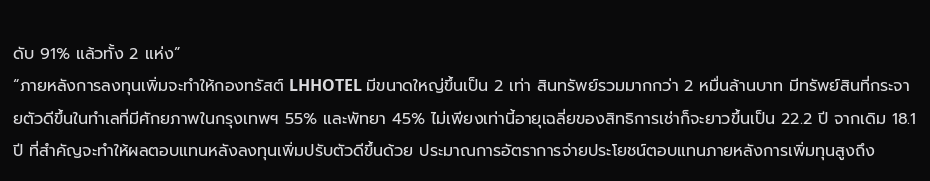ดับ 91% แล้วทั้ง 2 แห่ง”
“ภายหลังการลงทุนเพิ่มจะทำให้กองทรัสต์ LHHOTEL มีขนาดใหญ่ขึ้นเป็น 2 เท่า สินทรัพย์รวมมากกว่า 2 หมื่นล้านบาท มีทรัพย์สินที่กระจายตัวดีขึ้นในทำเลที่มีศักยภาพในกรุงเทพฯ 55% และพัทยา 45% ไม่เพียงเท่านี้อายุเฉลี่ยของสิทธิการเช่าก็จะยาวขึ้นเป็น 22.2 ปี จากเดิม 18.1 ปี ที่สำคัญจะทำให้ผลตอบแทนหลังลงทุนเพิ่มปรับตัวดีขึ้นด้วย ประมาณการอัตราการจ่ายประโยชน์ตอบแทนภายหลังการเพิ่มทุนสูงถึง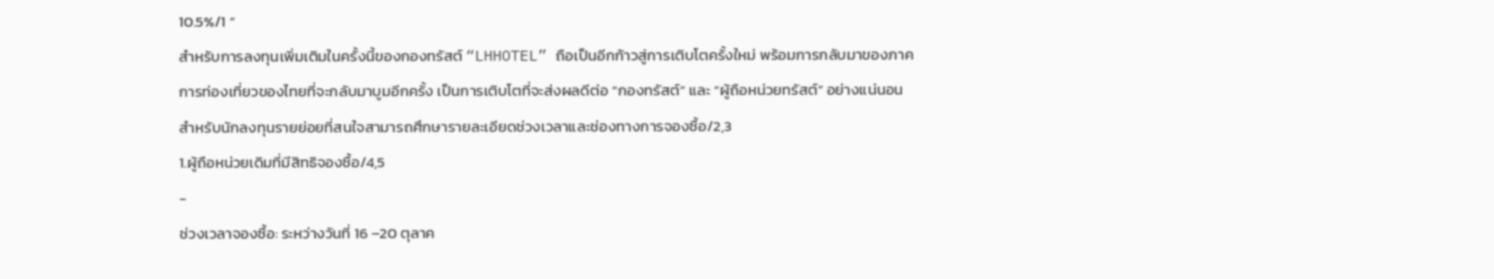10.5%/1 ”
สำหรับการลงทุนเพิ่มเติมในครั้งนี้ของกองทรัสต์ “LHHOTEL” ถือเป็นอีกก้าวสู่การเติบโตครั้งใหม่ พร้อมการกลับมาของภาคการท่องเที่ยวของไทยที่จะกลับมาบูมอีกครั้ง เป็นการเติบโตที่จะส่งผลดีต่อ “กองทรัสต์” และ “ผู้ถือหน่วยทรัสต์” อย่างแน่นอน
สำหรับนักลงทุนรายย่อยที่สนใจสามารถศึกษารายละเอียดช่วงเวลาและช่องทางการจองซื้อ/2,3
1.ผู้ถือหน่วยเดิมที่มีสิทธิจองซื้อ/4,5
-
ช่วงเวลาจองซื้อ: ระหว่างวันที่ 16 –20 ตุลาค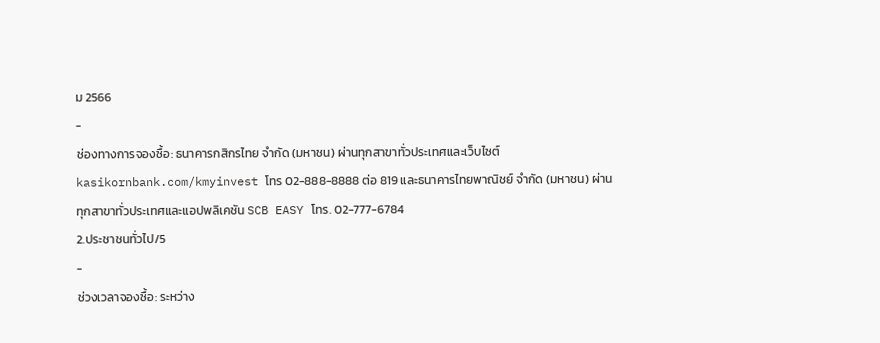ม 2566
-
ช่องทางการจองซื้อ: ธนาคารกสิกรไทย จำกัด (มหาชน) ผ่านทุกสาขาทั่วประเทศและเว็บไซต์ kasikornbank.com/kmyinvest โทร 02-888-8888 ต่อ 819 และธนาคารไทยพาณิชย์ จำกัด (มหาชน) ผ่านทุกสาขาทั่วประเทศและแอปพลิเคชัน SCB EASY โทร. 02-777-6784
2.ประชาชนทั่วไป/5
-
ช่วงเวลาจองซื้อ: ระหว่าง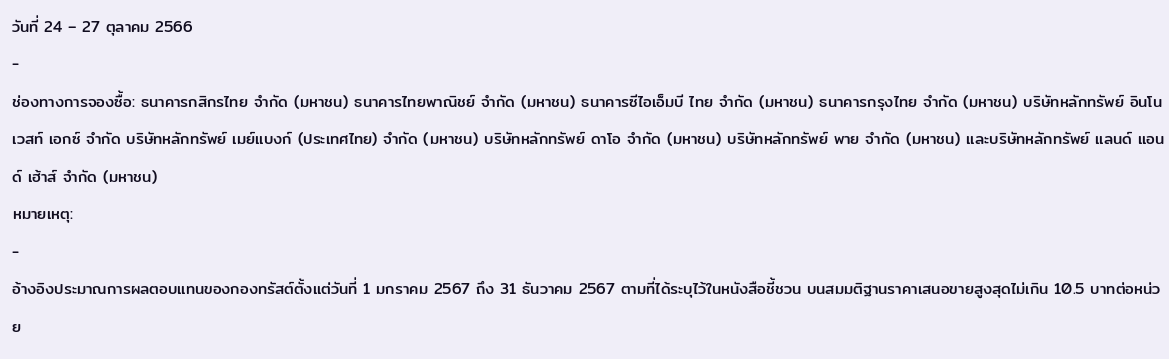วันที่ 24 – 27 ตุลาคม 2566
-
ช่องทางการจองซื้อ: ธนาคารกสิกรไทย จำกัด (มหาชน) ธนาคารไทยพาณิชย์ จำกัด (มหาชน) ธนาคารซีไอเอ็มบี ไทย จำกัด (มหาชน) ธนาคารกรุงไทย จำกัด (มหาชน) บริษัทหลักทรัพย์ อินโนเวสท์ เอกซ์ จำกัด บริษัทหลักทรัพย์ เมย์แบงก์ (ประเทศไทย) จำกัด (มหาชน) บริษัทหลักทรัพย์ ดาโอ จำกัด (มหาชน) บริษัทหลักทรัพย์ พาย จำกัด (มหาชน) และบริษัทหลักทรัพย์ แลนด์ แอนด์ เฮ้าส์ จำกัด (มหาชน)
หมายเหตุ:
-
อ้างอิงประมาณการผลตอบแทนของกองทรัสต์ตั้งแต่วันที่ 1 มกราคม 2567 ถึง 31 ธันวาคม 2567 ตามที่ได้ระบุไว้ในหนังสือชี้ชวน บนสมมติฐานราคาเสนอขายสูงสุดไม่เกิน 10.5 บาทต่อหน่วย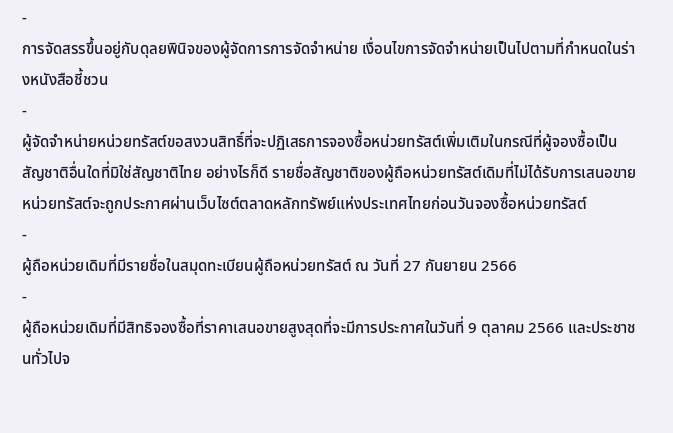-
การจัดสรรขึ้นอยู่กับดุลยพินิจของผู้จัดการการจัดจำหน่าย เงื่อนไขการจัดจำหน่ายเป็นไปตามที่กำหนดในร่างหนังสือชี้ชวน
-
ผู้จัดจำหน่ายหน่วยทรัสต์ขอสงวนสิทธิ์ที่จะปฏิเสธการจองซื้อหน่วยทรัสต์เพิ่มเติมในกรณีที่ผู้จองซื้อเป็นสัญชาติอื่นใดที่มิใช่สัญชาติไทย อย่างไรก็ดี รายชื่อสัญชาติของผู้ถือหน่วยทรัสต์เดิมที่ไม่ได้รับการเสนอขายหน่วยทรัสต์จะถูกประกาศผ่านเว็บไซต์ตลาดหลักทรัพย์แห่งประเทศไทยก่อนวันจองซื้อหน่วยทรัสต์
-
ผู้ถือหน่วยเดิมที่มีรายชื่อในสมุดทะเบียนผู้ถือหน่วยทรัสต์ ณ วันที่ 27 กันยายน 2566
-
ผู้ถือหน่วยเดิมที่มีสิทธิจองซื้อที่ราคาเสนอขายสูงสุดที่จะมีการประกาศในวันที่ 9 ตุลาคม 2566 และประชาชนทั่วไปจ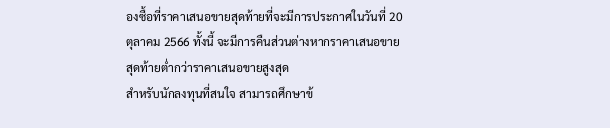องซื้อที่ราคาเสนอขายสุดท้ายที่จะมีการประกาศในวันที่ 20 ตุลาคม 2566 ทั้งนี้ จะมีการคืนส่วนต่างหากราคาเสนอขายสุดท้ายต่ำกว่าราคาเสนอขายสูงสุด
สำหรับนักลงทุนที่สนใจ สามารถศึกษาข้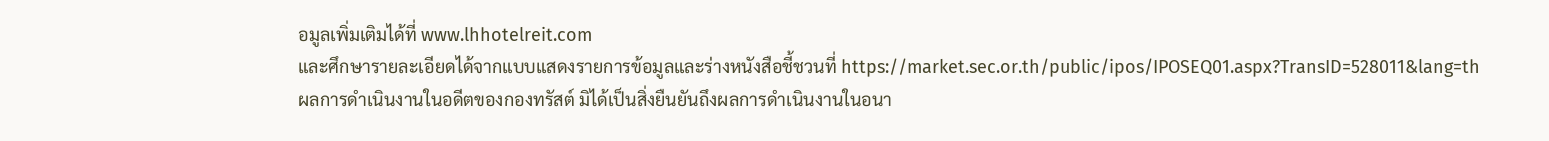อมูลเพิ่มเติมได้ที่ www.lhhotelreit.com
และศึกษารายละเอียดได้จากแบบแสดงรายการข้อมูลและร่างหนังสือชี้ชวนที่ https://market.sec.or.th/public/ipos/IPOSEQ01.aspx?TransID=528011&lang=th
ผลการดำเนินงานในอดีตของกองทรัสต์ มิได้เป็นสิ่งยืนยันถึงผลการดำเนินงานในอนา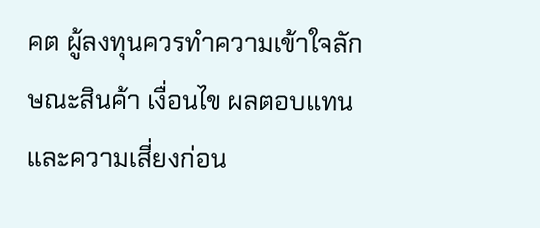คต ผู้ลงทุนควรทำความเข้าใจลักษณะสินค้า เงื่อนไข ผลตอบแทน และความเสี่ยงก่อน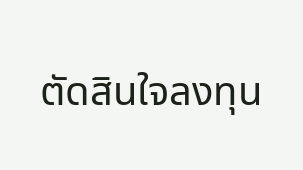ตัดสินใจลงทุน